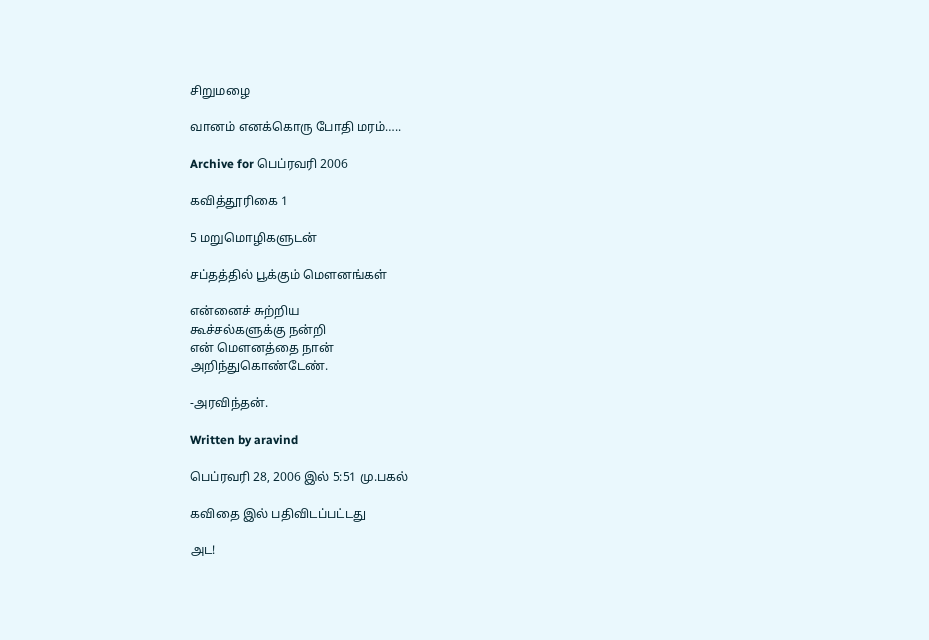சிறுமழை

வானம் எனக்கொரு போதி மரம்…..

Archive for பெப்ரவரி 2006

கவித்தூரிகை 1

5 மறுமொழிகளுடன்

சப்தத்தில் பூக்கும் மௌனங்கள்

என்னைச் சுற்றிய
கூச்சல்களுக்கு நன்றி
என் மௌனத்தை நான்
அறிந்துகொண்டேண்.

-அரவிந்தன்.

Written by aravind

பெப்ரவரி 28, 2006 இல் 5:51 மு.பகல்

கவிதை இல் பதிவிடப்பட்டது

அட!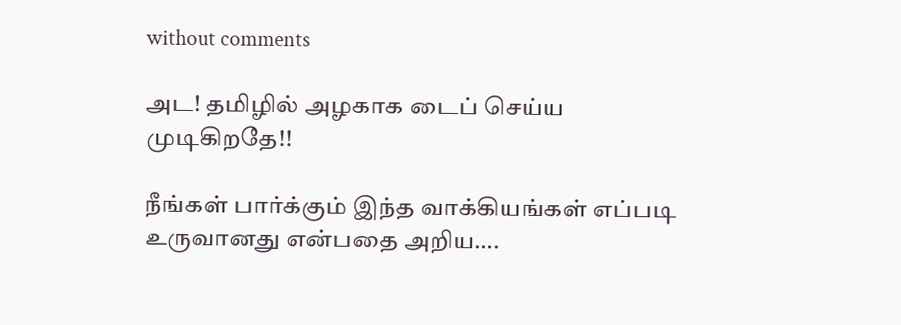without comments

அட! தமிழில் அழகாக டைப் செய்ய முடிகிறதே!!

நீங்கள் பார்க்கும் இந்த வாக்கியங்கள் எப்படி உருவானது என்பதை அறிய….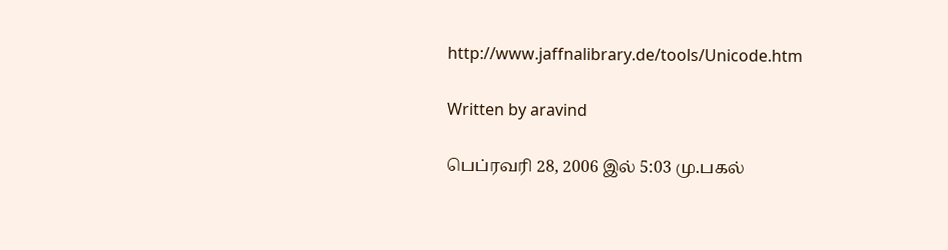http://www.jaffnalibrary.de/tools/Unicode.htm

Written by aravind

பெப்ரவரி 28, 2006 இல் 5:03 மு.பகல்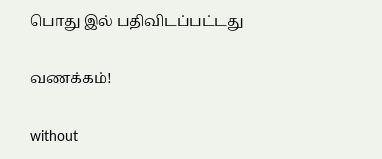பொது இல் பதிவிடப்பட்டது

வணக்கம்!

without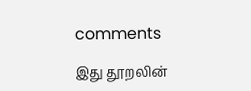comments

இது தூறலின்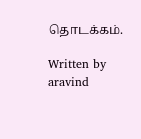தொடக்கம்.

Written by aravind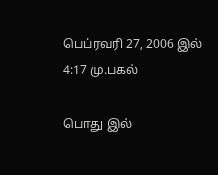பெப்ரவரி 27, 2006 இல் 4:17 மு.பகல்

பொது இல்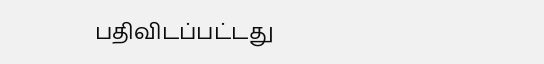பதிவிடப்பட்டது